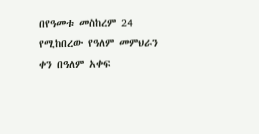በየዓመቱ መስከረም 24 የሚከበረው የዓለም መምህራን ቀን በዓለም አቀፍ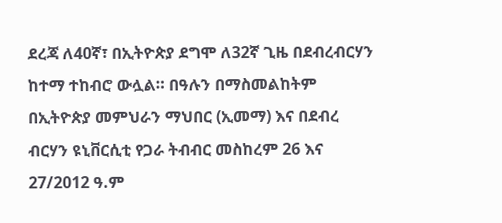ደረጃ ለ40ኛ፣ በኢትዮጵያ ደግሞ ለ32ኛ ጊዜ በደብረብርሃን ከተማ ተከብሮ ውሏል። በዓሉን በማስመልከትም በኢትዮጵያ መምህራን ማህበር (ኢመማ) እና በደብረ ብርሃን ዩኒቨርሲቲ የጋራ ትብብር መስከረም 26 እና 27/2012 ዓ.ም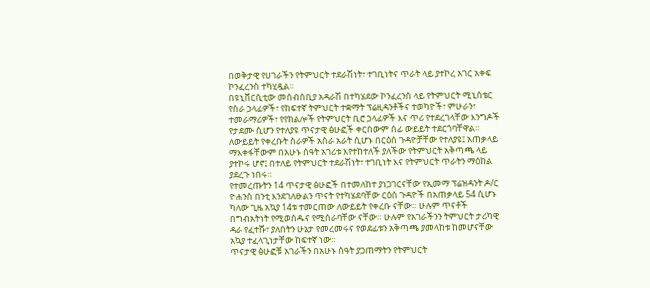በወቅታዊ የሀገራችን የትምህርት ተደራሽነት፣ ተገቢነትና ጥራት ላይ ያተኮረ አገር አቀፍ ኮንፈረንስ ተካሂዷል።
በዩኒቨርሲቲው መሰብሰቢያ አዳራሽ በተካሄደው ኮንፈረንስ ላይ የትምህርት ሚኒስቴር የስራ ኃላፊዎች፣ የከፍተኛ ትምህርት ተቋማት ፕሬዚዳንቶችና ተወካዮች፣ ምሁራን፣ ተመራማሪዎች፣ የየክልሎች የትምህርት ቢሮ ኃላፊዎች እና ጥሪ የተደረገላቸው እንግዶች የታደሙ ሲሆን የተለያዩ ጥናታዊ ፅሁፎች ቀርበውም ሰፊ ውይይት ተደርጎባቸዋል።
ለውይይት የቀረቡት ስራዎች አስራ አራት ሲሆኑ በርዕሰ ጉዳዮቻቸው የተለያዩ፤ አጠቃላይ ማእቀፋቸውም በአሁኑ ሰዓት አገሪቱ እየተከተለች ያለችው የትምህርት አቅጣጫ ላይ ያተኮሩ ሆኖ፤ በተለይ የትምህርት ተደራሽነት፣ ተገቢነት እና የትምህርት ጥራትን ማዕከል ያደረጉ ነበሩ።
የተመረጡትን 14 ጥናታዊ ፅሁፎች በተመለከተ ያነጋገርናቸው የኢመማ ፕሬዝዳንት ዶ/ር ዮሐንስ በንቲ እንደገለፁልን ጥናት የተካሄደባቸው ርዕሰ ጉዳዮች በአጠቃላይ 54 ሲሆኑ ካለው ጊዜ አኳያ 14ቱ ተመርጠው ለውይይት የቀረቡ ናቸው። ሁሉም ጥናቶች በግብአትነት የሚወሰዱና የሚሰራባቸው ናቸው። ሁሉም የአገራችንን ትምህርት ታሪካዊ ዳራ የፈተሹ፣ ያለበትን ሁኔታ የመረመሩና የወደፊቱን አቅጣጫ ያመላከቱ ከመሆናቸው አኳያ ተፈላጊነታቸው ከፍተኛ ነው።
ጥናታዊ ፅሁፎቹ አገራችን በአሁኑ ሰዓት ያጋጠማትን የትምህርት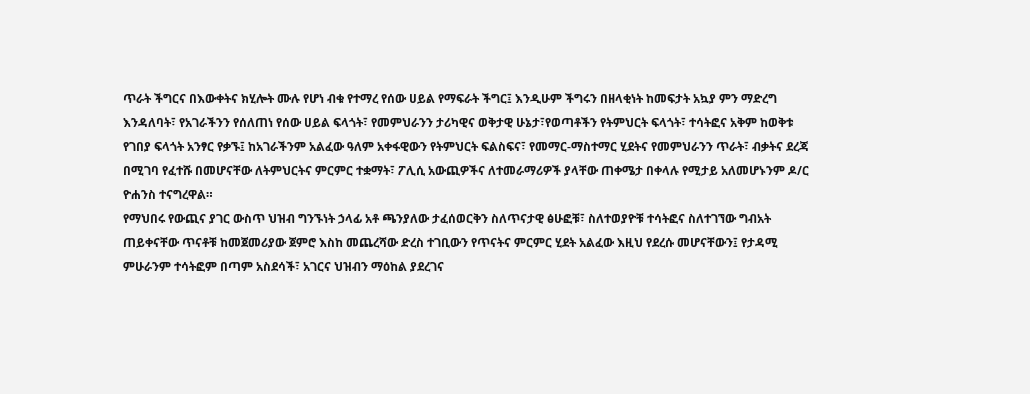ጥራት ችግርና በእውቀትና ክሂሎት ሙሉ የሆነ ብቁ የተማረ የሰው ሀይል የማፍራት ችግር፤ እንዲሁም ችግሩን በዘላቂነት ከመፍታት አኳያ ምን ማድረግ እንዳለባት፣ የአገራችንን የሰለጠነ የሰው ሀይል ፍላጎት፣ የመምህራንን ታሪካዊና ወቅታዊ ሁኔታ፣የወጣቶችን የትምህርት ፍላጎት፣ ተሳትፎና አቅም ከወቅቱ የገበያ ፍላጎት አንፃር የቃኙ፤ ከአገራችንም አልፈው ዓለም አቀፋዊውን የትምህርት ፍልስፍና፣ የመማር-ማስተማር ሂደትና የመምህራንን ጥራት፣ ብቃትና ደረጃ በሚገባ የፈተሹ በመሆናቸው ለትምህርትና ምርምር ተቋማት፣ ፖሊሲ አውጪዎችና ለተመራማሪዎች ያላቸው ጠቀሜታ በቀላሉ የሚታይ አለመሆኑንም ዶ/ር ዮሐንስ ተናግረዋል።
የማህበሩ የውጪና ያገር ውስጥ ህዝብ ግንኙነት ኃላፊ አቶ ጫንያለው ታፈሰወርቅን ስለጥናታዊ ፅሁፎቹ፣ ስለተወያዮቹ ተሳትፎና ስለተገኘው ግብአት ጠይቀናቸው ጥናቶቹ ከመጀመሪያው ጀምሮ እስከ መጨረሻው ድረስ ተገቢውን የጥናትና ምርምር ሂደት አልፈው እዚህ የደረሱ መሆናቸውን፤ የታዳሚ ምሁራንም ተሳትፎም በጣም አስደሳች፣ አገርና ህዝብን ማዕከል ያደረገና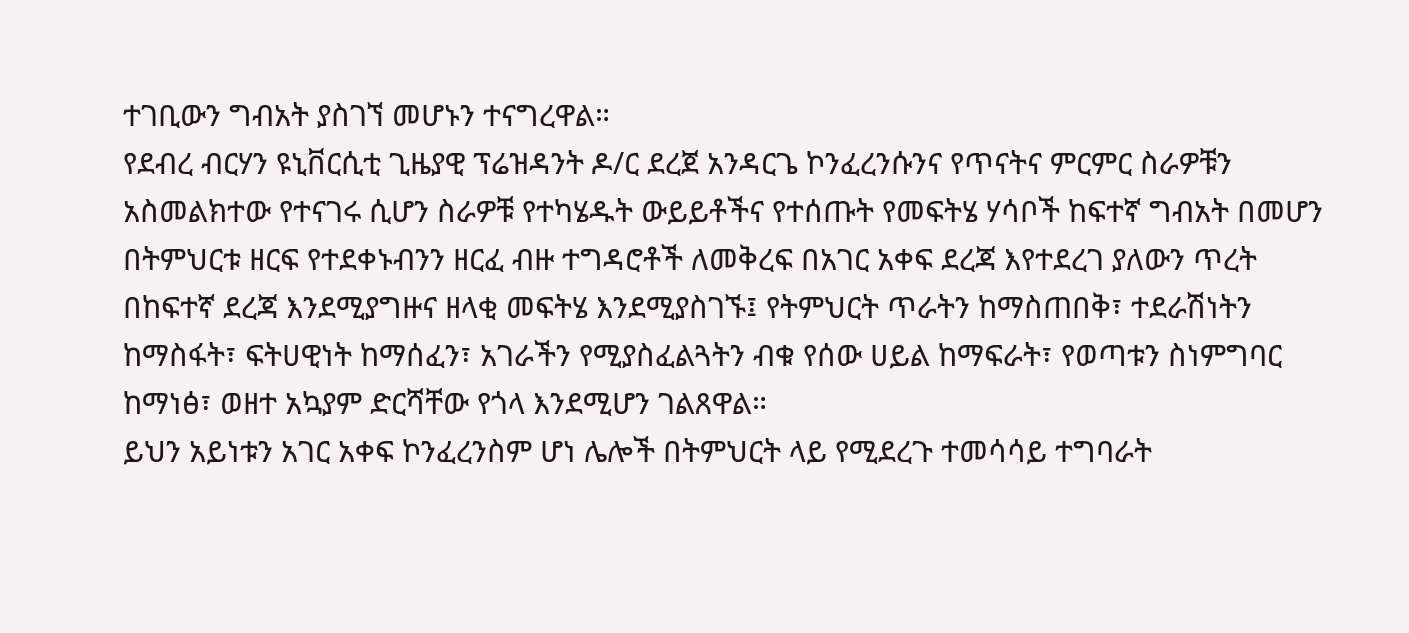ተገቢውን ግብአት ያስገኘ መሆኑን ተናግረዋል።
የደብረ ብርሃን ዩኒቨርሲቲ ጊዜያዊ ፕሬዝዳንት ዶ/ር ደረጀ አንዳርጌ ኮንፈረንሱንና የጥናትና ምርምር ስራዎቹን አስመልክተው የተናገሩ ሲሆን ስራዎቹ የተካሄዱት ውይይቶችና የተሰጡት የመፍትሄ ሃሳቦች ከፍተኛ ግብአት በመሆን በትምህርቱ ዘርፍ የተደቀኑብንን ዘርፈ ብዙ ተግዳሮቶች ለመቅረፍ በአገር አቀፍ ደረጃ እየተደረገ ያለውን ጥረት በከፍተኛ ደረጃ እንደሚያግዙና ዘላቂ መፍትሄ እንደሚያስገኙ፤ የትምህርት ጥራትን ከማስጠበቅ፣ ተደራሽነትን ከማስፋት፣ ፍትሀዊነት ከማሰፈን፣ አገራችን የሚያስፈልጓትን ብቁ የሰው ሀይል ከማፍራት፣ የወጣቱን ስነምግባር ከማነፅ፣ ወዘተ አኳያም ድርሻቸው የጎላ እንደሚሆን ገልጸዋል።
ይህን አይነቱን አገር አቀፍ ኮንፈረንስም ሆነ ሌሎች በትምህርት ላይ የሚደረጉ ተመሳሳይ ተግባራት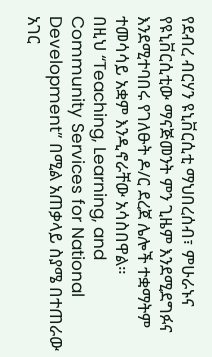የደብረ ብርሃን ዩኒቨርሲቲ ማህበረሰብ፣ ምሁራኑና የዩኒቨርሲቲው ማናጅመንት ምን ጊዜም እንደሚደግፉና እንደሚተባበሩ የገለፁት ዶ/ር ደረጀ ሌሎች ተቋማትም ተመሳሳይ አቋም እንዲኖራቸው አሳስበዋል።
በዚህ “Teaching, Learning, and Community Services for National Development” በሚል አጠቃላይ ስያሜ በተጠራው አገር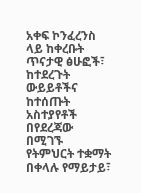አቀፍ ኮንፈረንስ ላይ ከቀረቡት ጥናታዊ ፅሁፎች፣ ከተደረጉት ውይይቶችና ከተሰጡት አስተያየቶች በየደረጃው በሚገኙ የትምህርት ተቋማት በቀላሉ የማይታይ፣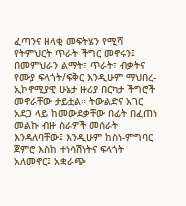ፈጣንና ዘላቂ መፍትሄን የሚሻ የትምህርት ጥራት ችግር መኖሩን፤ በመምህራን ልማት፣ ጥራት፣ ብቃትና የሙያ ፍላጎት/ፍቅር እንዲሁም ማህበረ-ኢኮኖሚያዊ ሁኔታ ዙሪያ በርካታ ችግሮች መኖራቸው ታይቷል። ትውልድና አገር አደጋ ላይ ከመውደቃቸው በፊት በፈጠነ መልኩ ብዙ ስራዎች መሰራት እንዳለባቸው፤ እንዲሁም ከስነ-ምግባር ጀምሮ እስከ ተነሳሽነትና ፍላጎት አለመኖር፤ አቋራጭ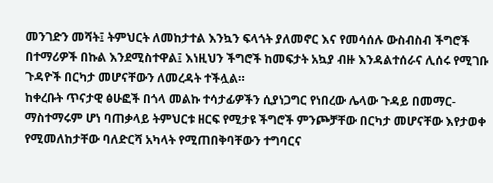መንገድን መሻት፤ ትምህርት ለመከታተል እንኳን ፍላጎት ያለመኖር እና የመሳሰሉ ውስብስብ ችግሮች በተማሪዎች በኩል እንደሚስተዋል፤ እነዚህን ችግሮች ከመፍታት አኳያ ብዙ እንዳልተሰራና ሊሰሩ የሚገቡ ጉዳዮች በርካታ መሆናቸውን ለመረዳት ተችሏል።
ከቀረቡት ጥናታዊ ፅሁፎች በጎላ መልኩ ተሳታፊዎችን ሲያነጋግር የነበረው ሌላው ጉዳይ በመማር-ማስተማሩም ሆነ ባጠቃላይ ትምህርቱ ዘርፍ የሚታዩ ችግሮች ምንጮቻቸው በርካታ መሆናቸው እየታወቀ የሚመለከታቸው ባለድርሻ አካላት የሚጠበቅባቸውን ተግባርና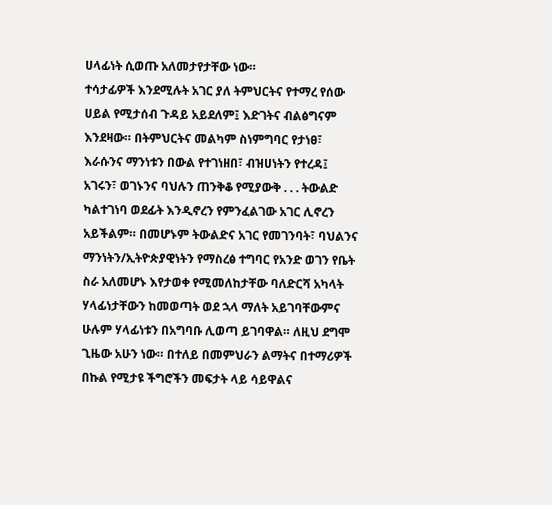ሀላፊነት ሲወጡ አለመታየታቸው ነው።
ተሳታፊዎች እንደሚሉት አገር ያለ ትምህርትና የተማረ የሰው ሀይል የሚታሰብ ጉዳይ አይደለም፤ እድገትና ብልፅግናም እንደዛው። በትምህርትና መልካም ስነምግባር የታነፀ፣ እራሱንና ማንነቱን በውል የተገነዘበ፣ ብዝሀነትን የተረዳ፤ አገሩን፣ ወገኑንና ባህሉን ጠንቅቆ የሚያውቅ . . . ትውልድ ካልተገነባ ወደፊት እንዲኖረን የምንፈልገው አገር ሊኖረን አይችልም። በመሆኑም ትውልድና አገር የመገንባት፣ ባህልንና ማንነትን/ኢትዮጵያዊነትን የማስረፅ ተግባር የአንድ ወገን የቤት ስራ አለመሆኑ እየታወቀ የሚመለከታቸው ባለድርሻ አካላት ሃላፊነታቸውን ከመወጣት ወደ ኋላ ማለት አይገባቸውምና ሁሉም ሃላፊነቱን በአግባቡ ሊወጣ ይገባዋል። ለዚህ ደግሞ ጊዜው አሁን ነው። በተለይ በመምህራን ልማትና በተማሪዎች በኩል የሚታዩ ችግሮችን መፍታት ላይ ሳይዋልና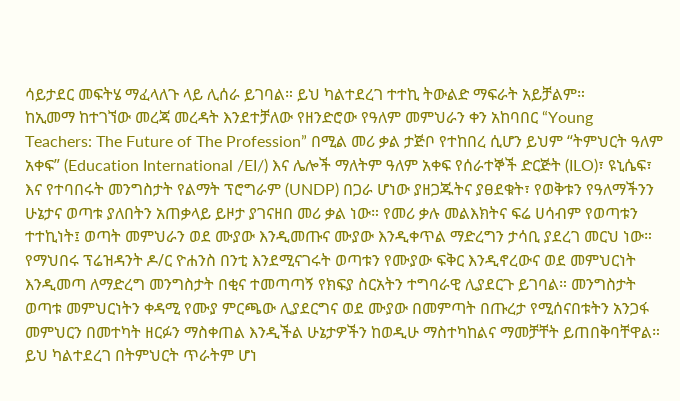ሳይታደር መፍትሄ ማፈላለጉ ላይ ሊሰራ ይገባል። ይህ ካልተደረገ ተተኪ ትውልድ ማፍራት አይቻልም።
ከኢመማ ከተገኘው መረጃ መረዳት እንደተቻለው የዘንድሮው የዓለም መምህራን ቀን አከባበር “Young Teachers: The Future of The Profession” በሚል መሪ ቃል ታጅቦ የተከበረ ሲሆን ይህም “ትምህርት ዓለም አቀፍ” (Education International /EI/) እና ሌሎች ማለትም ዓለም አቀፍ የሰራተኞች ድርጅት (ILO)፣ ዩኒሴፍ፣ እና የተባበሩት መንግስታት የልማት ፕሮግራም (UNDP) በጋራ ሆነው ያዘጋጁትና ያፀደቁት፣ የወቅቱን የዓለማችንን ሁኔታና ወጣቱ ያለበትን አጠቃላይ ይዞታ ያገናዘበ መሪ ቃል ነው። የመሪ ቃሉ መልእክትና ፍሬ ሀሳብም የወጣቱን ተተኪነት፤ ወጣት መምህራን ወደ ሙያው እንዲመጡና ሙያው እንዲቀጥል ማድረግን ታሳቢ ያደረገ መርህ ነው።
የማህበሩ ፕሬዝዳንት ዶ/ር ዮሐንስ በንቲ እንደሚናገሩት ወጣቱን የሙያው ፍቅር እንዲኖረውና ወደ መምህርነት እንዲመጣ ለማድረግ መንግስታት በቂና ተመጣጣኝ የክፍያ ስርአትን ተግባራዊ ሊያደርጉ ይገባል። መንግስታት ወጣቱ መምህርነትን ቀዳሚ የሙያ ምርጫው ሊያደርግና ወደ ሙያው በመምጣት በጡረታ የሚሰናበቱትን አንጋፋ መምህርን በመተካት ዘርፉን ማስቀጠል እንዲችል ሁኔታዎችን ከወዲሁ ማስተካከልና ማመቻቸት ይጠበቅባቸዋል። ይህ ካልተደረገ በትምህርት ጥራትም ሆነ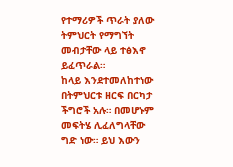የተማሪዎች ጥራት ያለው ትምህርት የማግኘት መብታቸው ላይ ተፅእኖ ይፈጥራል።
ከላይ እንደተመለከተነው በትምህርቱ ዘርፍ በርካታ ችግሮች አሉ። በመሆኑም መፍትሄ ሊፈለግላቸው ግድ ነው። ይህ እውን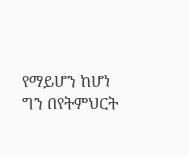የማይሆን ከሆነ ግን በየትምህርት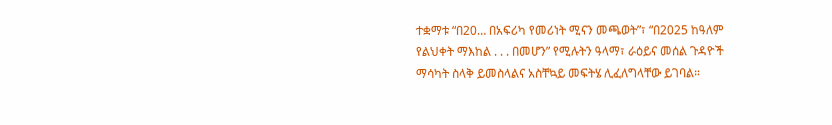ተቋማቱ “በ20… በአፍሪካ የመሪነት ሚናን መጫወት”፣ “በ2025 ከዓለም የልህቀት ማእከል . . . በመሆን” የሚሉትን ዓላማ፣ ራዕይና መሰል ጉዳዮች ማሳካት ስላቅ ይመስላልና አስቸኳይ መፍትሄ ሊፈለግላቸው ይገባል።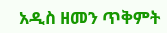አዲስ ዘመን ጥቅምት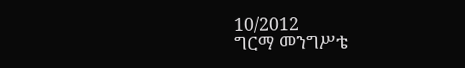10/2012
ግርማ መንግሥቴ